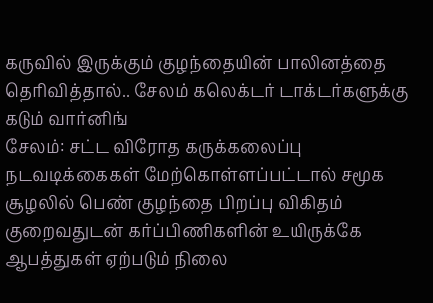கருவில் இருக்கும் குழந்தையின் பாலினத்தை தெரிவித்தால்.. சேலம் கலெக்டர் டாக்டர்களுக்கு கடும் வார்னிங்
சேலம்: சட்ட விரோத கருக்கலைப்பு நடவடிக்கைகள் மேற்கொள்ளப்பட்டால் சமூக சூழலில் பெண் குழந்தை பிறப்பு விகிதம் குறைவதுடன் கர்ப்பிணிகளின் உயிருக்கே ஆபத்துகள் ஏற்படும் நிலை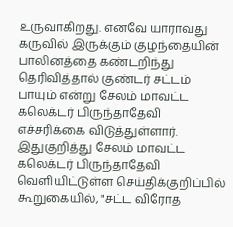உருவாகிறது. எனவே யாராவது கருவில் இருக்கும் குழந்தையின் பாலினத்தை கண்டறிந்து தெரிவித்தால் குண்டர் சட்டம் பாயும் என்று சேலம் மாவட்ட கலெக்டர் பிருந்தாதேவி எச்சரிக்கை விடுத்துள்ளார்.
இதுகுறித்து சேலம் மாவட்ட கலெக்டர் பிருந்தாதேவி வெளியிட்டுள்ள செய்திக்குறிப்பில் கூறுகையில், "சட்ட விரோத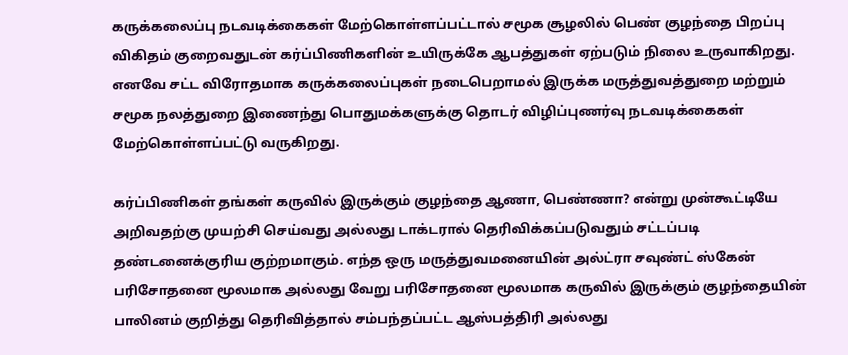கருக்கலைப்பு நடவடிக்கைகள் மேற்கொள்ளப்பட்டால் சமூக சூழலில் பெண் குழந்தை பிறப்பு விகிதம் குறைவதுடன் கர்ப்பிணிகளின் உயிருக்கே ஆபத்துகள் ஏற்படும் நிலை உருவாகிறது. எனவே சட்ட விரோதமாக கருக்கலைப்புகள் நடைபெறாமல் இருக்க மருத்துவத்துறை மற்றும் சமூக நலத்துறை இணைந்து பொதுமக்களுக்கு தொடர் விழிப்புணர்வு நடவடிக்கைகள் மேற்கொள்ளப்பட்டு வருகிறது.

கர்ப்பிணிகள் தங்கள் கருவில் இருக்கும் குழந்தை ஆணா, பெண்ணா? என்று முன்கூட்டியே அறிவதற்கு முயற்சி செய்வது அல்லது டாக்டரால் தெரிவிக்கப்படுவதும் சட்டப்படி தண்டனைக்குரிய குற்றமாகும். எந்த ஒரு மருத்துவமனையின் அல்ட்ரா சவுண்ட் ஸ்கேன் பரிசோதனை மூலமாக அல்லது வேறு பரிசோதனை மூலமாக கருவில் இருக்கும் குழந்தையின் பாலினம் குறித்து தெரிவித்தால் சம்பந்தப்பட்ட ஆஸ்பத்திரி அல்லது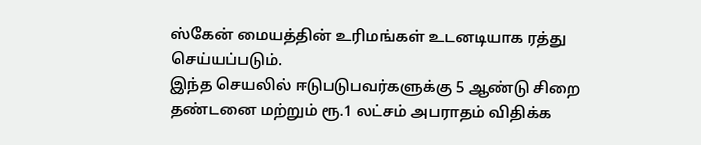ஸ்கேன் மையத்தின் உரிமங்கள் உடனடியாக ரத்து செய்யப்படும்.
இந்த செயலில் ஈடுபடுபவர்களுக்கு 5 ஆண்டு சிறை தண்டனை மற்றும் ரூ.1 லட்சம் அபராதம் விதிக்க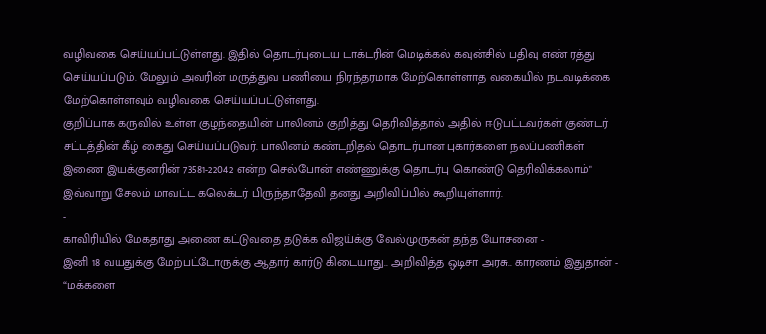வழிவகை செய்யப்பட்டுள்ளது. இதில் தொடர்புடைய டாக்டரின் மெடிக்கல் கவுன்சில் பதிவு எண் ரத்து செய்யப்படும். மேலும் அவரின் மருத்துவ பணியை நிரந்தரமாக மேற்கொள்ளாத வகையில் நடவடிக்கை மேற்கொள்ளவும் வழிவகை செய்யப்பட்டுள்ளது.
குறிப்பாக கருவில் உள்ள குழந்தையின் பாலினம் குறித்து தெரிவித்தால் அதில் ஈடுபட்டவர்கள் குண்டர் சட்டத்தின் கீழ் கைது செய்யப்படுவர். பாலினம் கண்டறிதல் தொடர்பான புகார்களை நலப்பணிகள் இணை இயக்குனரின் 73581-22042 என்ற செல்போன் எண்ணுக்கு தொடர்பு கொண்டு தெரிவிக்கலாம்" இவ்வாறு சேலம் மாவட்ட கலெக்டர் பிருந்தாதேவி தனது அறிவிப்பில் கூறியுள்ளார்.
-
காவிரியில் மேகதாது அணை கட்டுவதை தடுக்க விஜய்க்கு வேல்முருகன் தந்த யோசனை -
இனி 18 வயதுக்கு மேற்பட்டோருக்கு ஆதார் கார்டு கிடையாது.. அறிவித்த ஒடிசா அரசு.. காரணம் இதுதான் -
“மக்களை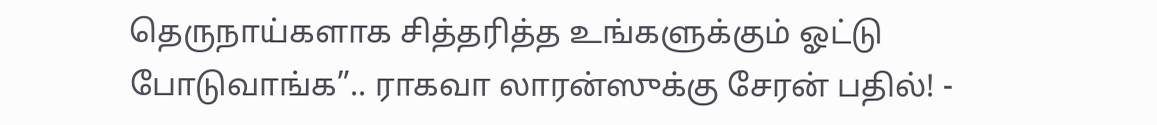தெருநாய்களாக சித்தரித்த உங்களுக்கும் ஓட்டு போடுவாங்க”.. ராகவா லாரன்ஸுக்கு சேரன் பதில்! -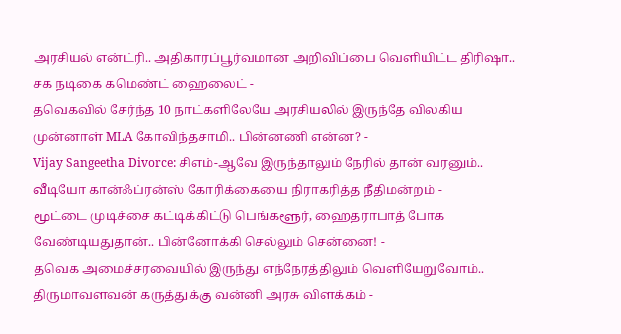அரசியல் என்ட்ரி.. அதிகாரப்பூர்வமான அறிவிப்பை வெளியிட்ட திரிஷா.. சக நடிகை கமெண்ட் ஹைலைட் -
தவெகவில் சேர்ந்த 10 நாட்களிலேயே அரசியலில் இருந்தே விலகிய முன்னாள் MLA கோவிந்தசாமி.. பின்னணி என்ன? -
Vijay Sangeetha Divorce: சிஎம்-ஆவே இருந்தாலும் நேரில் தான் வரனும்.. வீடியோ கான்ஃப்ரன்ஸ் கோரிக்கையை நிராகரித்த நீதிமன்றம் -
மூட்டை முடிச்சை கட்டிக்கிட்டு பெங்களூர், ஹைதராபாத் போக வேண்டியதுதான்.. பின்னோக்கி செல்லும் சென்னை! -
தவெக அமைச்சரவையில் இருந்து எந்நேரத்திலும் வெளியேறுவோம்.. திருமாவளவன் கருத்துக்கு வன்னி அரசு விளக்கம் -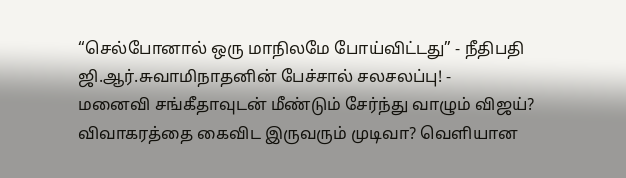“செல்போனால் ஒரு மாநிலமே போய்விட்டது” - நீதிபதி ஜி.ஆர்.சுவாமிநாதனின் பேச்சால் சலசலப்பு! -
மனைவி சங்கீதாவுடன் மீண்டும் சேர்ந்து வாழும் விஜய்? விவாகரத்தை கைவிட இருவரும் முடிவா? வெளியான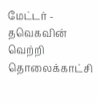மேட்டர் -
தவெகவின் வெற்றி தொலைக்காட்சி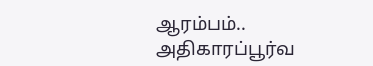ஆரம்பம்.. அதிகாரப்பூர்வ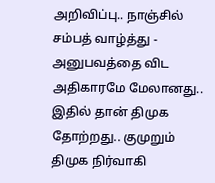அறிவிப்பு.. நாஞ்சில் சம்பத் வாழ்த்து -
அனுபவத்தை விட அதிகாரமே மேலானது.. இதில் தான் திமுக தோற்றது.. குமுறும் திமுக நிர்வாகி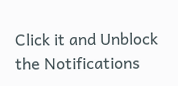Click it and Unblock the Notifications